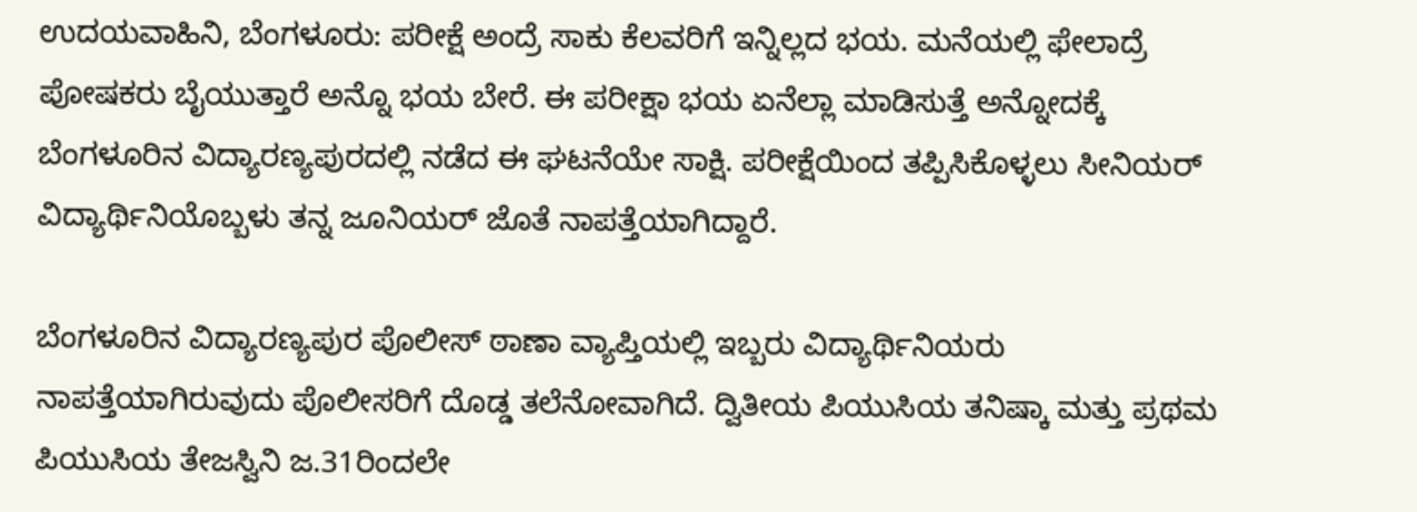ಉದಯವಾಹಿನಿ, ಬೆಂಗಳೂರು: ಪರೀಕ್ಷೆ ಅಂದ್ರೆ ಸಾಕು ಕೆಲವರಿಗೆ ಇನ್ನಿಲ್ಲದ ಭಯ. ಮನೆಯಲ್ಲಿ ಫೇಲಾದ್ರೆ ಪೋಷಕರು ಬೈಯುತ್ತಾರೆ ಅನ್ನೊ ಭಯ ಬೇರೆ. ಈ ಪರೀಕ್ಷಾ ಭಯ ಏನೆಲ್ಲಾ ಮಾಡಿಸುತ್ತೆ ಅನ್ನೋದಕ್ಕೆ ಬೆಂಗಳೂರಿನ ವಿದ್ಯಾರಣ್ಯಪುರದಲ್ಲಿ ನಡೆದ ಈ ಘಟನೆಯೇ ಸಾಕ್ಷಿ. ಪರೀಕ್ಷೆಯಿಂದ ತಪ್ಪಿಸಿಕೊಳ್ಳಲು ಸೀನಿಯರ್ ವಿದ್ಯಾರ್ಥಿನಿಯೊಬ್ಬಳು ತನ್ನ ಜೂನಿಯರ್ ಜೊತೆ ನಾಪತ್ತೆಯಾಗಿದ್ದಾರೆ.

ಬೆಂಗಳೂರಿನ ವಿದ್ಯಾರಣ್ಯಪುರ ಪೊಲೀಸ್ ಠಾಣಾ ವ್ಯಾಪ್ತಿಯಲ್ಲಿ ಇಬ್ಬರು ವಿದ್ಯಾರ್ಥಿನಿಯರು ನಾಪತ್ತೆಯಾಗಿರುವುದು ಪೊಲೀಸರಿಗೆ ದೊಡ್ಡ ತಲೆನೋವಾಗಿದೆ. ದ್ವಿತೀಯ ಪಿಯುಸಿಯ ತನಿಷ್ಕಾ ಮತ್ತು ಪ್ರಥಮ ಪಿಯುಸಿಯ ತೇಜಸ್ವಿನಿ ಜ.31ರಿಂದಲೇ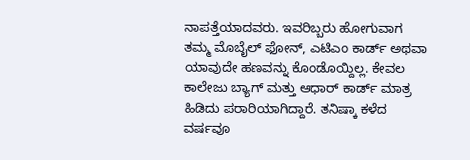ನಾಪತ್ತೆಯಾದವರು. ಇವರಿಬ್ಬರು ಹೋಗುವಾಗ ತಮ್ಮ ಮೊಬೈಲ್ ಫೋನ್, ಎಟಿಎಂ ಕಾರ್ಡ್ ಅಥವಾ ಯಾವುದೇ ಹಣವನ್ನು ಕೊಂಡೊಯ್ದಿಲ್ಲ. ಕೇವಲ ಕಾಲೇಜು ಬ್ಯಾಗ್ ಮತ್ತು ಆಧಾರ್ ಕಾರ್ಡ್ ಮಾತ್ರ ಹಿಡಿದು ಪರಾರಿಯಾಗಿದ್ದಾರೆ. ತನಿಷ್ಕಾ ಕಳೆದ ವರ್ಷವೂ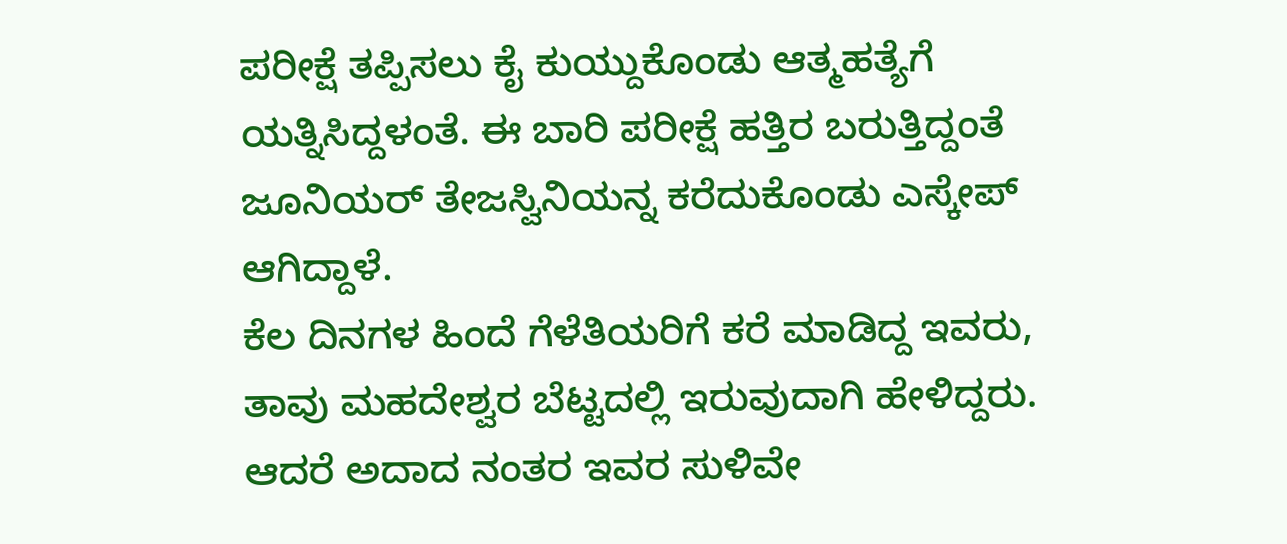ಪರೀಕ್ಷೆ ತಪ್ಪಿಸಲು ಕೈ ಕುಯ್ದುಕೊಂಡು ಆತ್ಮಹತ್ಯೆಗೆ ಯತ್ನಿಸಿದ್ದಳಂತೆ. ಈ ಬಾರಿ ಪರೀಕ್ಷೆ ಹತ್ತಿರ ಬರುತ್ತಿದ್ದಂತೆ ಜೂನಿಯರ್ ತೇಜಸ್ವಿನಿಯನ್ನ ಕರೆದುಕೊಂಡು ಎಸ್ಕೇಪ್ ಆಗಿದ್ದಾಳೆ.
ಕೆಲ ದಿನಗಳ ಹಿಂದೆ ಗೆಳೆತಿಯರಿಗೆ ಕರೆ ಮಾಡಿದ್ದ ಇವರು, ತಾವು ಮಹದೇಶ್ವರ ಬೆಟ್ಟದಲ್ಲಿ ಇರುವುದಾಗಿ ಹೇಳಿದ್ದರು. ಆದರೆ ಅದಾದ ನಂತರ ಇವರ ಸುಳಿವೇ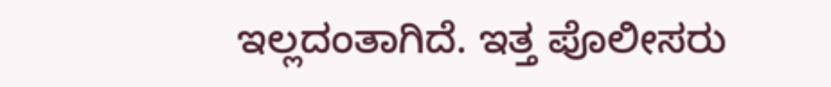ಇಲ್ಲದಂತಾಗಿದೆ. ಇತ್ತ ಪೊಲೀಸರು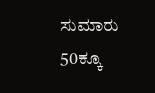ಸುಮಾರು 50ಕ್ಕೂ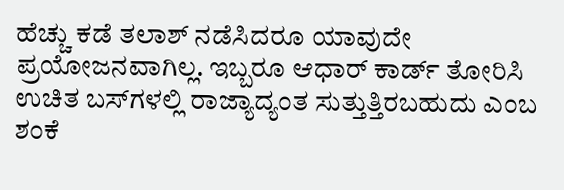ಹೆಚ್ಚು ಕಡೆ ತಲಾಶ್ ನಡೆಸಿದರೂ ಯಾವುದೇ ಪ್ರಯೋಜನವಾಗಿಲ್ಲ. ಇಬ್ಬರೂ ಆಧಾರ್ ಕಾರ್ಡ್ ತೋರಿಸಿ ಉಚಿತ ಬಸ್‌ಗಳಲ್ಲಿ ರಾಜ್ಯಾದ್ಯಂತ ಸುತ್ತುತ್ತಿರಬಹುದು ಎಂಬ ಶಂಕೆ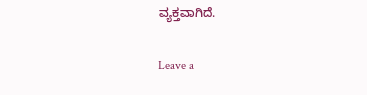ವ್ಯಕ್ತವಾಗಿದೆ.

Leave a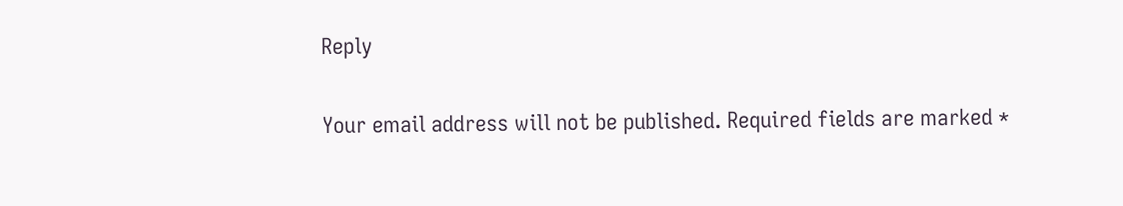Reply

Your email address will not be published. Required fields are marked *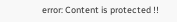error: Content is protected !!